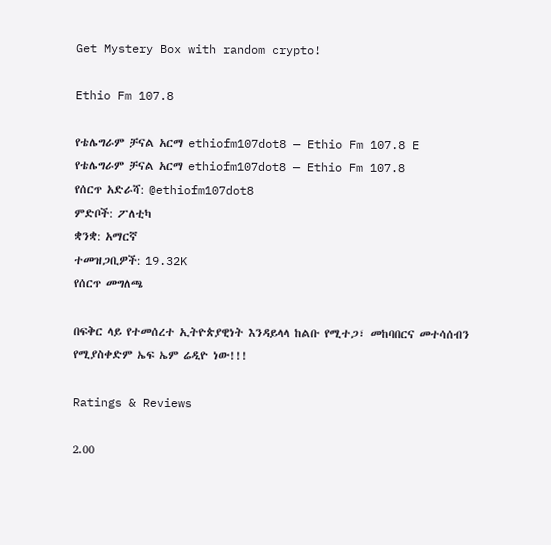Get Mystery Box with random crypto!

Ethio Fm 107.8

የቴሌግራም ቻናል አርማ ethiofm107dot8 — Ethio Fm 107.8 E
የቴሌግራም ቻናል አርማ ethiofm107dot8 — Ethio Fm 107.8
የሰርጥ አድራሻ: @ethiofm107dot8
ምድቦች: ፖለቲካ
ቋንቋ: አማርኛ
ተመዝጋቢዎች: 19.32K
የሰርጥ መግለጫ

በፍቅር ላይ የተመሰረተ ኢትዮጵያዊነት እንዳይላላ ከልቡ የሚተጋ፣ መከባበርና መተሳሰብን የሚያስቀድም ኤፍ ኤም ሬዲዮ ነው!!!

Ratings & Reviews

2.00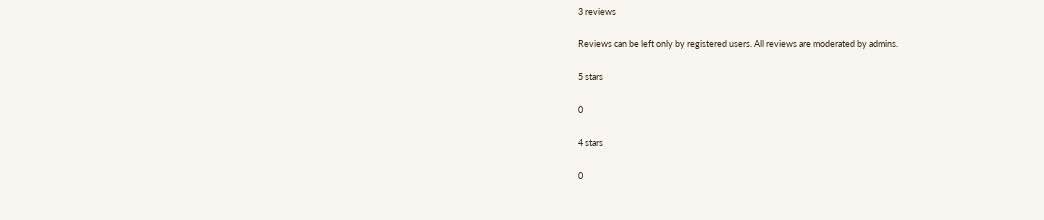3 reviews

Reviews can be left only by registered users. All reviews are moderated by admins.

5 stars

0

4 stars

0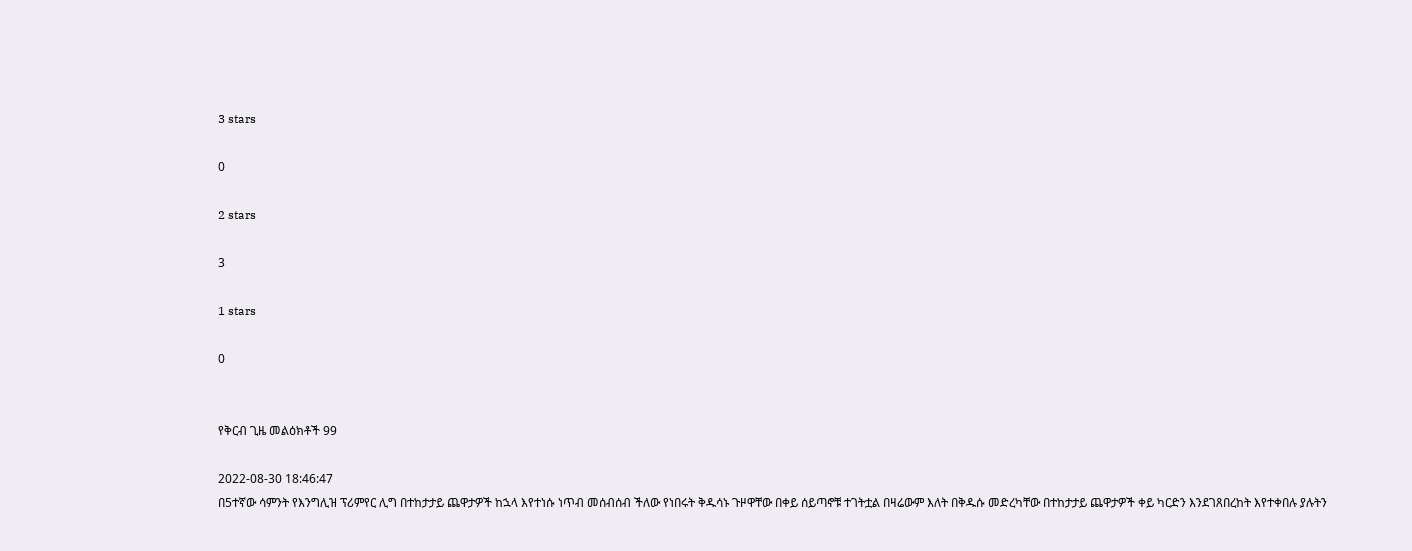3 stars

0

2 stars

3

1 stars

0


የቅርብ ጊዜ መልዕክቶች 99

2022-08-30 18:46:47
በ5ተኛው ሳምንት የእንግሊዝ ፕሪምየር ሊግ በተከታታይ ጨዋታዎች ከኋላ እየተነሱ ነጥብ መሰብሰብ ችለው የነበሩት ቅዱሳኑ ጉዞዋቸው በቀይ ሰይጣኖቹ ተገትቷል በዛሬውም እለት በቅዱሱ መድረካቸው በተከታታይ ጨዋታዎች ቀይ ካርድን እንደገጸበረከት እየተቀበሉ ያሉትን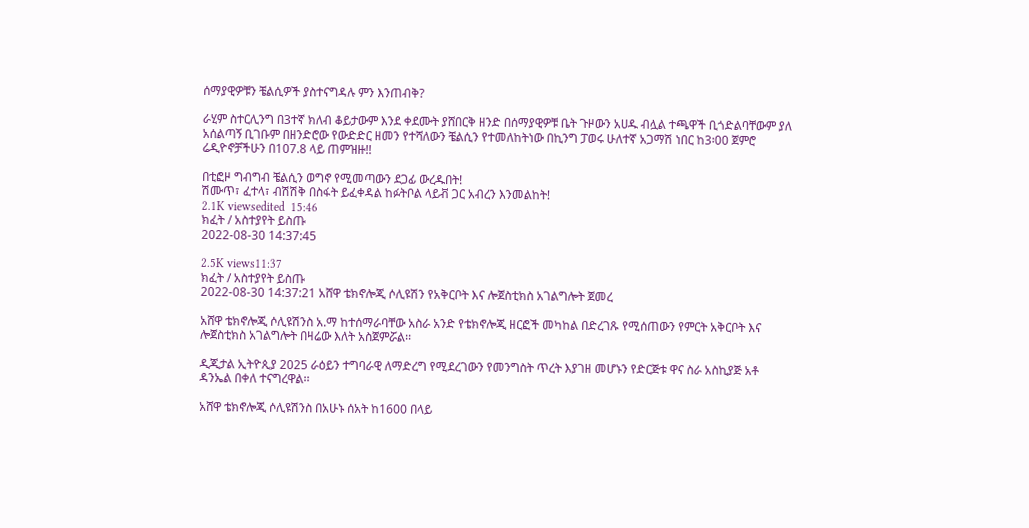ሰማያዊዎቹን ቼልሲዎች ያስተናግዳሉ ምን እንጠብቅ?

ራሂም ስተርሊንግ በ3ተኛ ክለብ ቆይታውም እንደ ቀደሙት ያሸበርቅ ዘንድ በሰማያዊዎቹ ቤት ጉዞውን አሀዱ ብሏል ተጫዋች ቢጎድልባቸውም ያለ አሰልጣኝ ቢገቡም በዘንድሮው የውድድር ዘመን የተሻለውን ቼልሲን የተመለከትነው በኪንግ ፓወሩ ሁለተኛ አጋማሽ ነበር ከ3፡00 ጀምሮ ሬዲዮኖቻችሁን በ107.8 ላይ ጠምዝዙ!!

በቲፎዞ ግብግብ ቼልሲን ወግኖ የሚመጣውን ደጋፊ ውረዱበት!
ሽሙጥ፣ ፈተላ፣ ብሽሽቅ በስፋት ይፈቀዳል ከፉትቦል ላይቭ ጋር አብረን እንመልከት!
2.1K viewsedited  15:46
ክፈት / አስተያየት ይስጡ
2022-08-30 14:37:45

2.5K views11:37
ክፈት / አስተያየት ይስጡ
2022-08-30 14:37:21 አሸዋ ቴክኖሎጂ ሶሊዩሽን የአቅርቦት እና ሎጀስቲክስ አገልግሎት ጀመረ

አሸዋ ቴክኖሎጂ ሶሊዩሽንስ አ.ማ ከተሰማራባቸው አስራ አንድ የቴክኖሎጂ ዘርፎች መካከል በድረገጹ የሚሰጠውን የምርት አቅርቦት እና ሎጀስቲክስ አገልግሎት በዛሬው እለት አስጀምሯል፡፡

ዲጂታል ኢትዮጲያ 2025 ራዕይን ተግባራዊ ለማድረግ የሚደረገውን የመንግስት ጥረት እያገዘ መሆኑን የድርጅቱ ዋና ስራ አስኪያጅ አቶ ዳንኤል በቀለ ተናግረዋል፡፡

አሸዋ ቴክኖሎጂ ሶሊዩሽንስ በአሁኑ ሰአት ከ1600 በላይ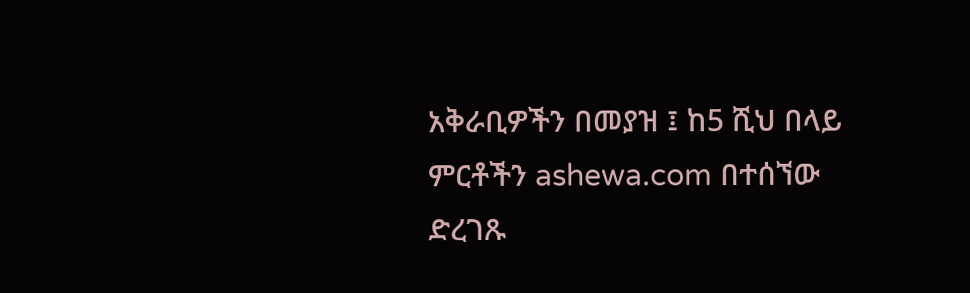አቅራቢዎችን በመያዝ ፤ ከ5 ሺህ በላይ ምርቶችን ashewa.com በተሰኘው ድረገጹ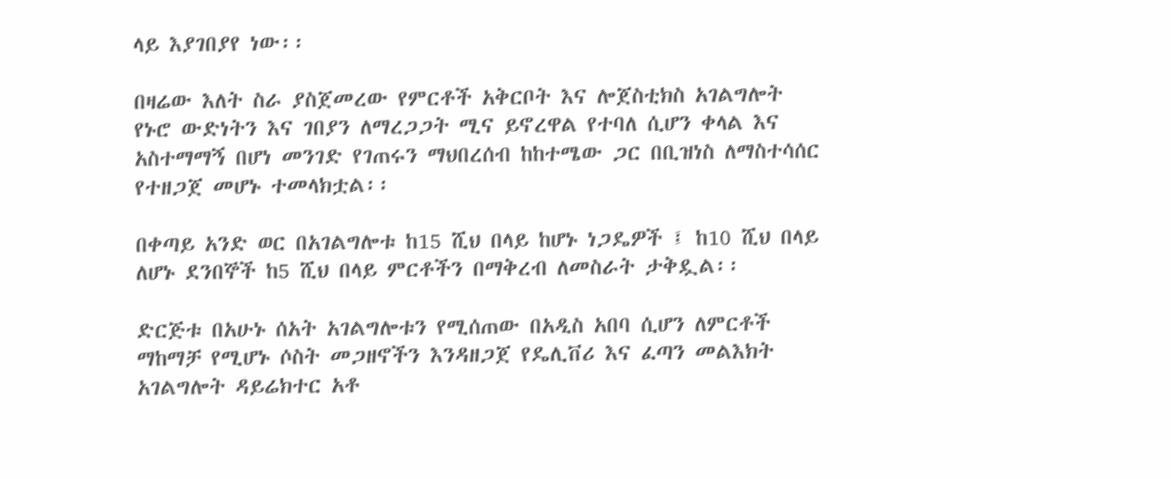ላይ እያገበያየ ነው፡፡

በዛሬው እለት ስራ ያስጀመረው የምርቶች አቅርቦት እና ሎጀስቲክስ አገልግሎት የኑሮ ውድነትን እና ገበያን ለማረጋጋት ሚና ይኖረዋል የተባለ ሲሆን ቀላል እና አስተማማኝ በሆነ መንገድ የገጠሩን ማህበረሰብ ከከተሜው ጋር በቢዝነስ ለማስተሳሰር የተዘጋጀ መሆኑ ተመላክቷል፡፡

በቀጣይ አንድ ወር በአገልግሎቱ ከ15 ሺህ በላይ ከሆኑ ነጋዴዎች ፤ ከ10 ሺህ በላይ ለሆኑ ደንበኞች ከ5 ሺህ በላይ ምርቶችን በማቅረብ ለመስራት ታቅዷል፡፡

ድርጅቱ በአሁኑ ሰአት አገልግሎቱን የሚሰጠው በአዲስ አበባ ሲሆን ለምርቶች ማከማቻ የሚሆኑ ሶስት መጋዘኖችን እንዳዘጋጀ የዴሊቨሪ እና ፈጣን መልእክት አገልግሎት ዳይሬክተር አቶ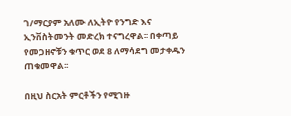ገ/ማርያም አለሙ ለኢትዮ የንግድ እና ኢንቨስትመንት መድረክ ተናግረዋል፡፡ በቀጣይ የመጋዘኖቹን ቁጥር ወደ 8 ለማሳደግ መታቀዱን ጠቁመዋል፡፡

በዚህ ስርአት ምርቶችን የሚገዙ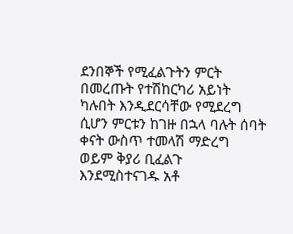ደንበኞች የሚፈልጉትን ምርት በመረጡት የተሽከርካሪ አይነት ካሉበት እንዲደርሳቸው የሚደረግ ሲሆን ምርቱን ከገዙ በኋላ ባሉት ሰባት ቀናት ውስጥ ተመላሽ ማድረግ ወይም ቅያሪ ቢፈልጉ እንደሚስተናገዱ አቶ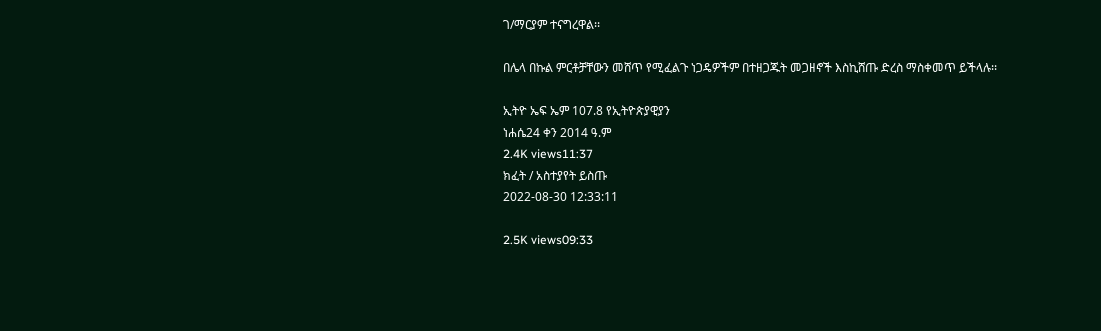ገ/ማርያም ተናግረዋል፡፡

በሌላ በኩል ምርቶቻቸውን መሸጥ የሚፈልጉ ነጋዴዎችም በተዘጋጁት መጋዘኖች እስኪሸጡ ድረስ ማስቀመጥ ይችላሉ፡፡

ኢትዮ ኤፍ ኤም 107.8 የኢትዮጵያዊያን
ነሐሴ24 ቀን 2014 ዓ.ም
2.4K views11:37
ክፈት / አስተያየት ይስጡ
2022-08-30 12:33:11

2.5K views09:33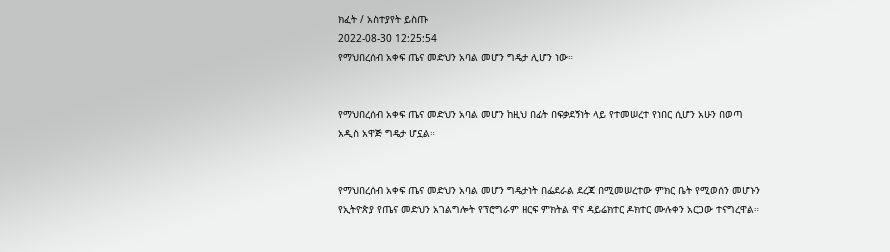ክፈት / አስተያየት ይስጡ
2022-08-30 12:25:54
የማህበረሰብ አቀፍ ጤና መድህን አባል መሆን ግዴታ ሊሆን ነው።


የማህበረሰብ አቀፍ ጤና መድህን አባል መሆን ከዚህ በፊት በፍቃደኝነት ላይ የተመሠረተ የነበር ሲሆን አሁን በወጣ አዲስ አዋጅ ግዴታ ሆኗል።


የማህበረሰብ አቀፍ ጤና መድህን አባል መሆን ግዴታነት በፌደራል ደረጃ በሚመሠረተው ምክር ቤት የሚወሰን መሆኑን የኢትዮጵያ የጤና መድህን አገልግሎት የፕሮግራም ዘርፍ ምክትል ዋና ዳይሬክተር ዶክተር ሙሉቀን አርጋው ተናግረዋል።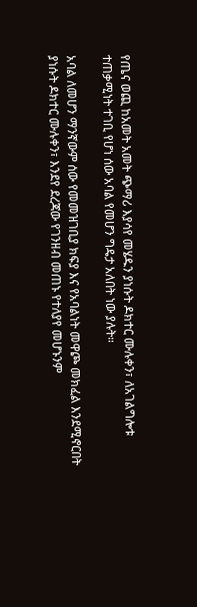የጤና ወጪ ከአመት አመት ጭማሪ እያሳየ መሄዱን ያነሱት ዶክተር ሙሉቀን፣ ለአገልግሎቱ ተጠቃሚነት ተገቢ የሆነ ሰው አባል የመሆን ግዴታ አለበት ነው ያሉት።

አባል ለመሆን ማንኛውም ሰው የመመዝገቢያ ክፍያ እና የአባልነት መዋጮ መክፈል እንደሚኖርበት ያነሱት ዶክተር ሙሉቀን፣ እንደየ ደረጃው የገንዘብ መጠኑ የተለያየ መሆኑንም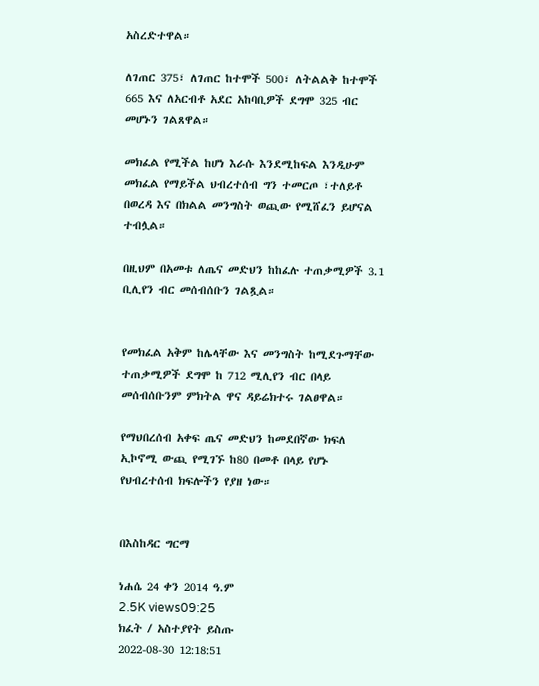አስረድተዋል።

ለገጠር 375፣ ለገጠር ከተሞች 500፣ ለትልልቅ ከተሞች 665 እና ለአርብቶ አደር አከባቢዎች ደግሞ 325 ብር መሆኑን ገልጸዋል።

መክፈል የሚችል ከሆነ እራሱ እንደሚከፍል እንዲሁም መክፈል የማይችል ህብረተሰብ ግን ተመርጦ ፣ተለይቶ በወረዳ እና በክልል መንግስት ወጪው የሚሸፈን ይሆናል ተብሏል።

በዚህም በአመቱ ለጤና መድህን ከከፈሉ ተጠቃሚዎች 3.1 ቢሊየን ብር መሰብሰቡን ገልጿል።


የመክፈል አቅም ከሌላቸው እና መንግስት ከሚደጉማቸው ተጠቃሚዎች ደግሞ ከ 712 ሚሊየን ብር በላይ መሰብሰቡንም ምክትል ዋና ዳይሬክተሩ ገልፀዋል።

የማህበረሰብ አቀፍ ጤና መድህን ከመደበኛው ክፍለ ኢኮኖሚ ውጪ የሚገኙ ከ80 በመቶ በላይ የሆኑ የህብረተሰብ ክፍሎችን የያዘ ነው።


በእስከዳር ግርማ

ነሐሴ 24 ቀን 2014 ዓ.ም
2.5K views09:25
ክፈት / አስተያየት ይስጡ
2022-08-30 12:18:51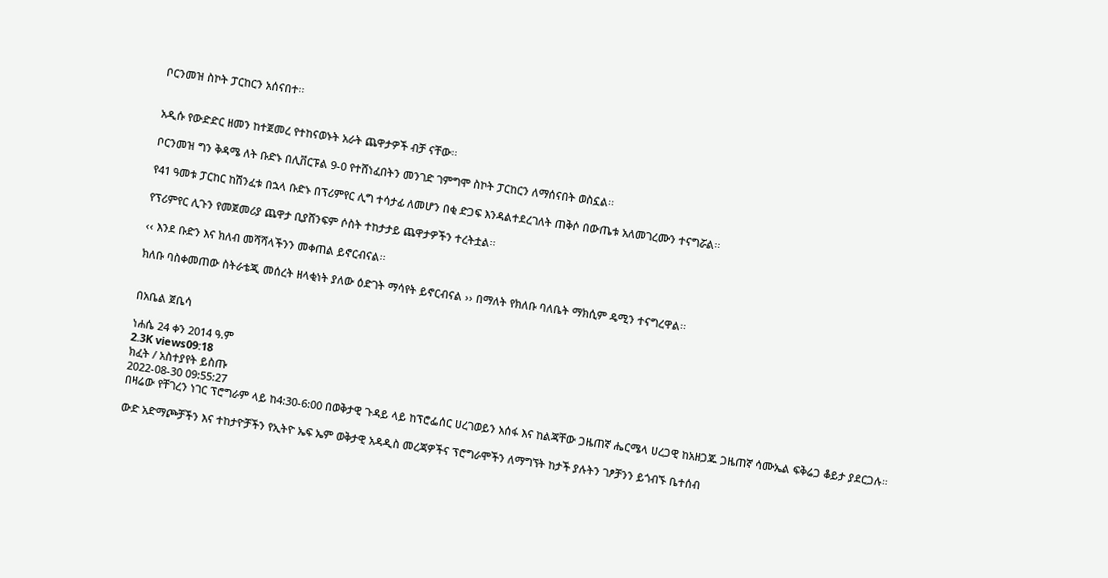ቦርንመዝ ስኮት ፓርከርን አሰናበተ፡፡


አዲሱ የውድድር ዘመን ከተጀመረ የተከናወኑት አራት ጨዋታዎች ብቻ ናቸው፡፡

ቦርንመዝ ግን ቅዳሜ ለት ቡድኑ በሊቨርፑል 9-0 የተሸነፈበትን መንገድ ገምግሞ ስኮት ፓርከርን ለማሰናበት ወስኗል፡፡

የ41 ዓመቱ ፓርከር ከሽንፈቱ በኋላ ቡድኑ በፕሪምየር ሊግ ተሳታፊ ለመሆን በቂ ድጋፍ እንዳልተደረገለት ጠቅሶ በውጤቱ አለመገረሙን ተናግሯል፡፡

የፕሪምየር ሊጉን የመጀመሪያ ጨዋታ ቢያሸንፍም ሶስት ተከታታይ ጨዋታዎችን ተረትቷል፡፡

‹‹ እንደ ቡድን እና ክለብ መሻሻላችንን መቀጠል ይኖርብናል፡፡

ክለቡ ባስቀመጠው ስትራቴጂ መሰረት ዘላቂነት ያለው ዕድገት ማሳየት ይኖርብናል ›› በማለት የክለቡ ባለቤት ማክሲም ዴሚን ተናግረዋል፡፡


በአቤል ጀቤሳ

ነሐሴ 24 ቀን 2014 ዓ.ም
2.3K views09:18
ክፈት / አስተያየት ይስጡ
2022-08-30 09:55:27
በዛሬው የቸገረን ነገር ፕሮግራም ላይ ከ4:30-6:00 በወቅታዊ ጉዳይ ላይ ከፕሮፌሰር ሀረገወይን አሰፋ እና ከልጃቸው ጋዜጠኛ ሔርሜላ ሀረጋዊ ከአዘጋጁ ጋዜጠኛ ሳሙኤል ፍቅሬጋ ቆይታ ያደርጋሉ።

ውድ አድማጮቻችን እና ተከታዮቻችን የኢትዮ ኤፍ ኤም ወቅታዊ አዳዲስ መረጃዎችና ፕሮግራሞችን ለማግኘት ከታች ያሉትን ገፆቻንን ይጎብኙ ቤተሰብ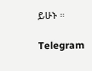ይሁኑ ።

Telegram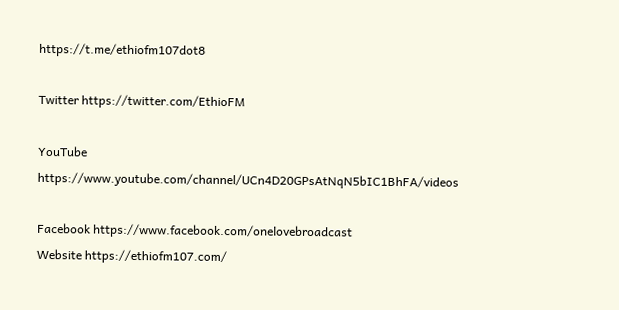https://t.me/ethiofm107dot8

Twitter https://twitter.com/EthioFM

YouTube https://www.youtube.com/channel/UCn4D20GPsAtNqN5bIC1BhFA/videos

Facebook https://www.facebook.com/onelovebroadcast
Website https://ethiofm107.com/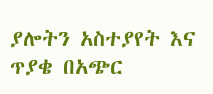ያሎትን አስተያየት እና ጥያቄ በአጭር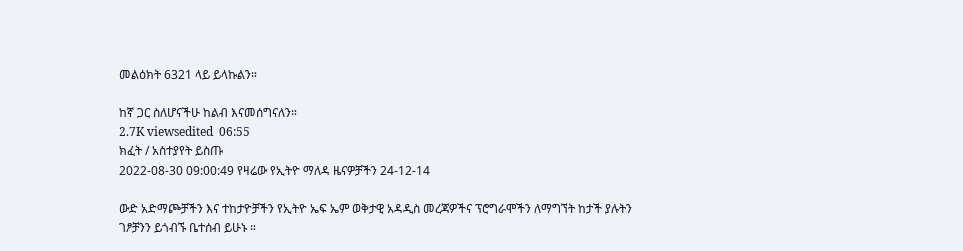መልዕክት 6321 ላይ ይላኩልን።

ከኛ ጋር ስለሆናችሁ ከልብ እናመሰግናለን።
2.7K viewsedited  06:55
ክፈት / አስተያየት ይስጡ
2022-08-30 09:00:49 የዛሬው የኢትዮ ማለዳ ዜናዎቻችን 24-12-14

ውድ አድማጮቻችን እና ተከታዮቻችን የኢትዮ ኤፍ ኤም ወቅታዊ አዳዲስ መረጃዎችና ፕሮግራሞችን ለማግኘት ከታች ያሉትን ገፆቻንን ይጎብኙ ቤተሰብ ይሁኑ ።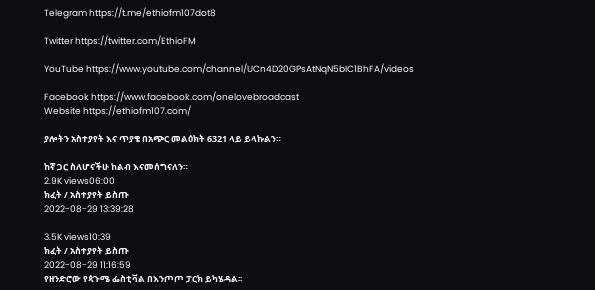Telegram https://t.me/ethiofm107dot8

Twitter https://twitter.com/EthioFM

YouTube https://www.youtube.com/channel/UCn4D20GPsAtNqN5bIC1BhFA/videos

Facebook https://www.facebook.com/onelovebroadcast
Website https://ethiofm107.com/

ያሎትን አስተያየት እና ጥያቄ በአጭር መልዕክት 6321 ላይ ይላኩልን።

ከኛ ጋር ስለሆናችሁ ከልብ እናመሰግናለን።
2.9K views06:00
ክፈት / አስተያየት ይስጡ
2022-08-29 13:39:28

3.5K views10:39
ክፈት / አስተያየት ይስጡ
2022-08-29 11:16:59
የዘንድሮው የጳጉሜ ፌስቲቫል በእንጦጦ ፓርክ ይካሄዳል፡፡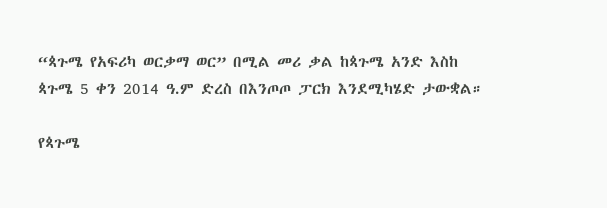“ጳጉሜ የአፍሪካ ወርቃማ ወር” በሚል መሪ ቃል ከጳጉሜ አንድ እስከ ጳጉሜ 5 ቀን 2014 ዓ.ም ድረስ በእንጦጦ ፓርክ እንደሚካሄድ ታውቋል።

የጳጉሜ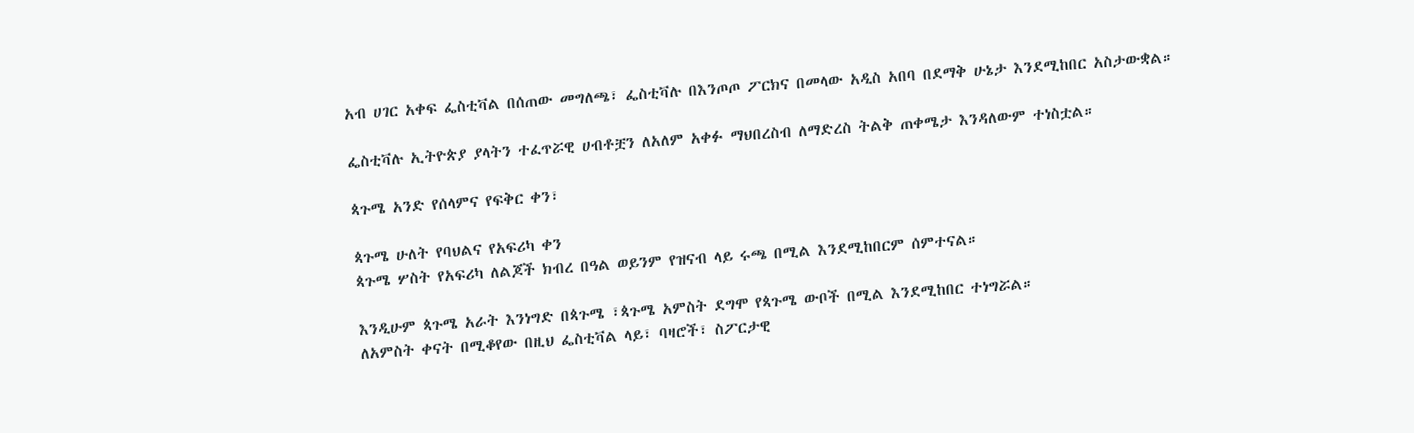አብ ሀገር አቀፍ ፌስቲቫል በሰጠው መግለጫ፣ ፌስቲቫሉ በእንጦጦ ፖርክና በመላው አዲስ አበባ በደማቅ ሁኔታ እንደሚከበር አስታውቋል።

ፌስቲቫሉ ኢትዮጵያ ያላትን ተፈጥሯዊ ሀብቶቿን ለአለም አቀፉ ማህበረስብ ለማድረስ ትልቅ ጠቀሜታ እንዳለውም ተነስቷል።

ጳጉሜ አንድ የሰላምና የፍቅር ቀን፣

ጳጉሜ ሁለት የባህልና የአፍሪካ ቀን
ጳጉሜ ሦስት የአፍሪካ ለልጆች ክብረ በዓል ወይንም የዝናብ ላይ ሩጫ በሚል እንደሚከበርም ሰምተናል።

እንዲሁም ጳጉሜ አራት እንነግድ በጳጉሜ ፣ጳጉሜ አምስት ደግሞ የጳጉሜ ውቦች በሚል እንደሚከበር ተነግሯል።
ለአምስት ቀናት በሚቆየው በዚህ ፌስቲቫል ላይ፣ ባዛሮች፣ ስፖርታዊ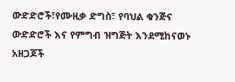ውድድሮች፣የሙዚቃ ድግስ፣ የባህል ቁንጅና ውድድሮች እና የምግብ ዝግጅት እንደሚከናወኑ አዘጋጆች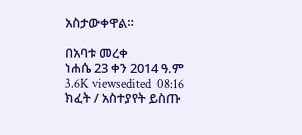አስታውቀዋል።

በአባቱ መረቀ
ነሐሴ 23 ቀን 2014 ዓ.ም
3.6K viewsedited  08:16
ክፈት / አስተያየት ይስጡ